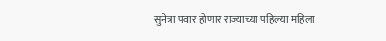सुनेत्रा पवार होणार राज्याच्या पहिल्या महिला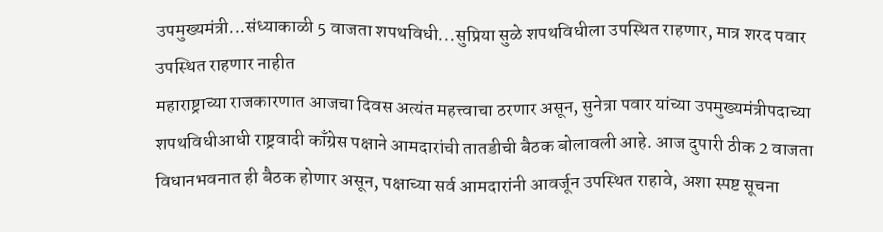उपमुख्यमंत्री...संध्याकाळी 5 वाजता शपथविधी...सुप्रिया सुळे शपथविधीला उपस्थित राहणार, मात्र शरद पवार उपस्थित राहणार नाहीत
महाराष्ट्राच्या राजकारणात आजचा दिवस अत्यंत महत्त्वाचा ठरणार असून, सुनेत्रा पवार यांच्या उपमुख्यमंत्रीपदाच्या शपथविधीआधी राष्ट्रवादी काँग्रेस पक्षाने आमदारांची तातडीची बैठक बोलावली आहे. आज दुपारी ठीक 2 वाजता विधानभवनात ही बैठक होणार असून, पक्षाच्या सर्व आमदारांनी आवर्जून उपस्थित राहावे, अशा स्पष्ट सूचना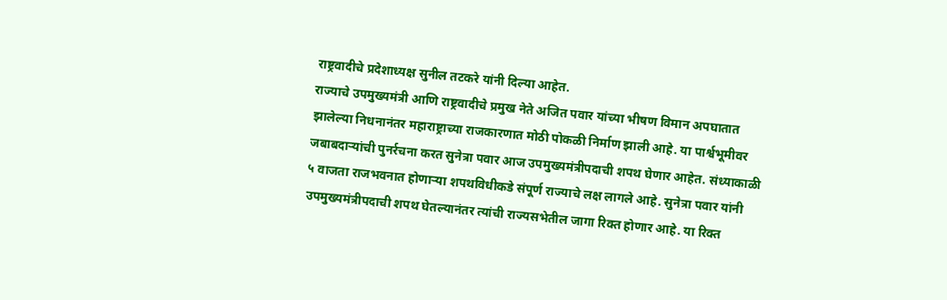राष्ट्रवादीचे प्रदेशाध्यक्ष सुनील तटकरे यांनी दिल्या आहेत.
राज्याचे उपमुख्यमंत्री आणि राष्ट्रवादीचे प्रमुख नेते अजित पवार यांच्या भीषण विमान अपघातात झालेल्या निधनानंतर महाराष्ट्राच्या राजकारणात मोठी पोकळी निर्माण झाली आहे. या पार्श्वभूमीवर जबाबदाऱ्यांची पुनर्रचना करत सुनेत्रा पवार आज उपमुख्यमंत्रीपदाची शपथ घेणार आहेत. संध्याकाळी ५ वाजता राजभवनात होणाऱ्या शपथविधीकडे संपूर्ण राज्याचे लक्ष लागले आहे. सुनेत्रा पवार यांनी उपमुख्यमंत्रीपदाची शपथ घेतल्यानंतर त्यांची राज्यसभेतील जागा रिक्त होणार आहे. या रिक्त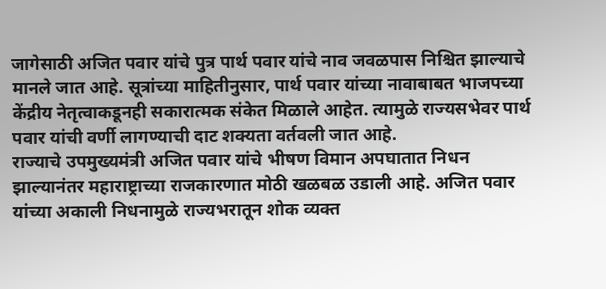जागेसाठी अजित पवार यांचे पुत्र पार्थ पवार यांचे नाव जवळपास निश्चित झाल्याचे मानले जात आहे. सूत्रांच्या माहितीनुसार, पार्थ पवार यांच्या नावाबाबत भाजपच्या केंद्रीय नेतृत्वाकडूनही सकारात्मक संकेत मिळाले आहेत. त्यामुळे राज्यसभेवर पार्थ पवार यांची वर्णी लागण्याची दाट शक्यता वर्तवली जात आहे.
राज्याचे उपमुख्यमंत्री अजित पवार यांचे भीषण विमान अपघातात निधन झाल्यानंतर महाराष्ट्राच्या राजकारणात मोठी खळबळ उडाली आहे. अजित पवार यांच्या अकाली निधनामुळे राज्यभरातून शोक व्यक्त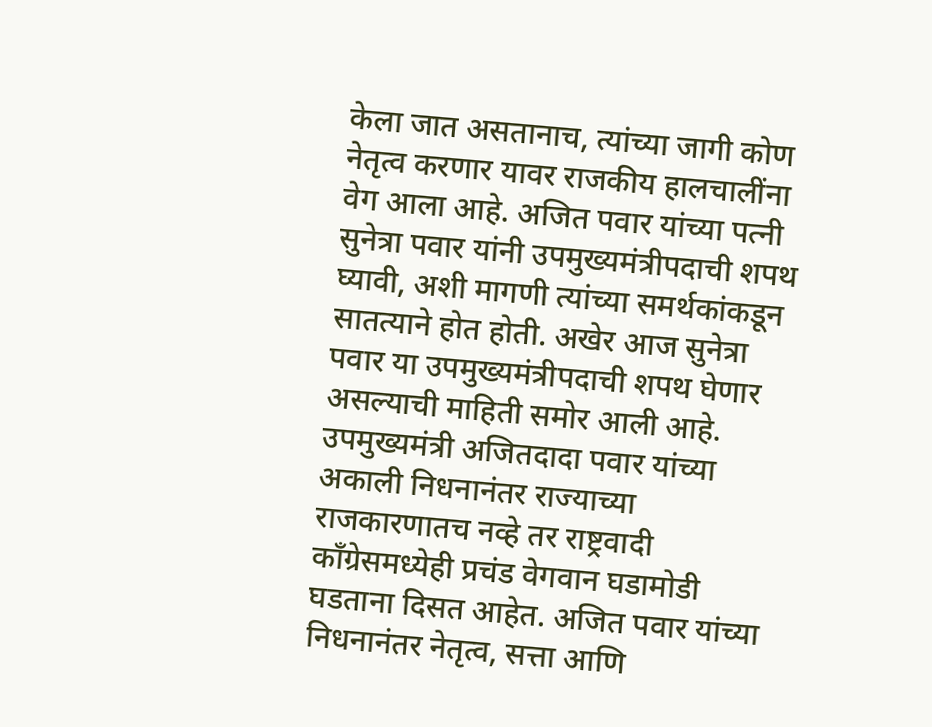केला जात असतानाच, त्यांच्या जागी कोण नेतृत्व करणार यावर राजकीय हालचालींना वेग आला आहे. अजित पवार यांच्या पत्नी सुनेत्रा पवार यांनी उपमुख्यमंत्रीपदाची शपथ घ्यावी, अशी मागणी त्यांच्या समर्थकांकडून सातत्याने होत होती. अखेर आज सुनेत्रा पवार या उपमुख्यमंत्रीपदाची शपथ घेणार असल्याची माहिती समोर आली आहे.
उपमुख्यमंत्री अजितदादा पवार यांच्या अकाली निधनानंतर राज्याच्या राजकारणातच नव्हे तर राष्ट्रवादी काँग्रेसमध्येही प्रचंड वेगवान घडामोडी घडताना दिसत आहेत. अजित पवार यांच्या निधनानंतर नेतृत्व, सत्ता आणि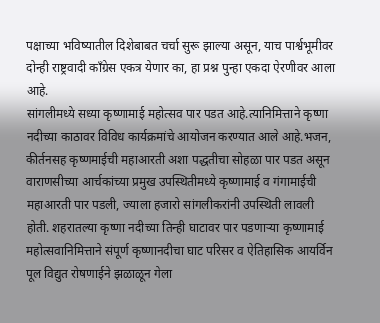पक्षाच्या भविष्यातील दिशेबाबत चर्चा सुरू झाल्या असून, याच पार्श्वभूमीवर दोन्ही राष्ट्रवादी काँग्रेस एकत्र येणार का, हा प्रश्न पुन्हा एकदा ऐरणीवर आला आहे.
सांगलीमध्ये सध्या कृष्णामाई महोत्सव पार पडत आहे.त्यानिमित्ताने कृष्णा नदीच्या काठावर विविध कार्यक्रमांचे आयोजन करण्यात आले आहे.भजन, कीर्तनसह कृष्णमाईची महाआरती अशा पद्धतीचा सोहळा पार पडत असून वाराणसीच्या आर्चकांच्या प्रमुख उपस्थितीमध्ये कृष्णामाई व गंगामाईची महाआरती पार पडली, ज्याला हजारो सांगलीकरांनी उपस्थिती लावली होती. शहरातल्या कृष्णा नदीच्या तिन्ही घाटावर पार पडणाऱ्या कृष्णामाई महोत्सवानिमित्ताने संपूर्ण कृष्णानदीचा घाट परिसर व ऐतिहासिक आयर्विन पूल विद्युत रोषणाईने झळाळून गेला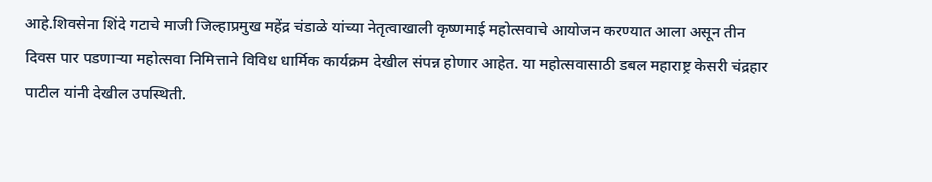आहे.शिवसेना शिंदे गटाचे माजी जिल्हाप्रमुख महेंद्र चंडाळे यांच्या नेतृत्वाखाली कृष्णमाई महोत्सवाचे आयोजन करण्यात आला असून तीन दिवस पार पडणाऱ्या महोत्सवा निमित्ताने विविध धार्मिक कार्यक्रम देखील संपन्न होणार आहेत. या महोत्सवासाठी डबल महाराष्ट्र केसरी चंद्रहार पाटील यांनी देखील उपस्थिती.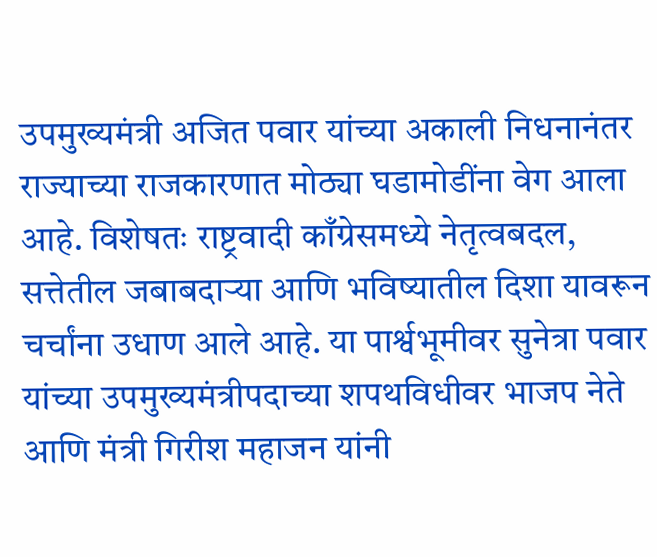उपमुख्यमंत्री अजित पवार यांच्या अकाली निधनानंतर राज्याच्या राजकारणात मोठ्या घडामोडींना वेग आला आहे. विशेषतः राष्ट्रवादी काँग्रेसमध्ये नेतृत्वबदल, सत्तेतील जबाबदाऱ्या आणि भविष्यातील दिशा यावरून चर्चांना उधाण आले आहे. या पार्श्वभूमीवर सुनेत्रा पवार यांच्या उपमुख्यमंत्रीपदाच्या शपथविधीवर भाजप नेते आणि मंत्री गिरीश महाजन यांनी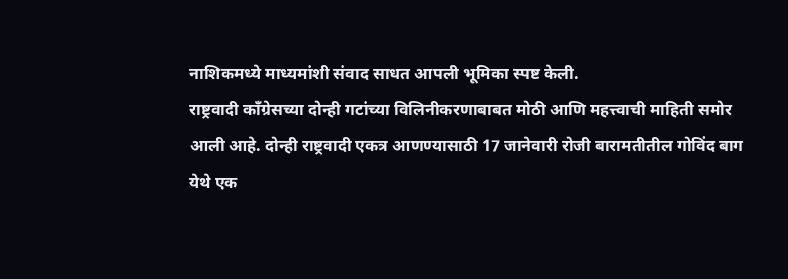नाशिकमध्ये माध्यमांशी संवाद साधत आपली भूमिका स्पष्ट केली.
राष्ट्रवादी काँग्रेसच्या दोन्ही गटांच्या विलिनीकरणाबाबत मोठी आणि महत्त्वाची माहिती समोर आली आहे. दोन्ही राष्ट्रवादी एकत्र आणण्यासाठी 17 जानेवारी रोजी बारामतीतील गोविंद बाग येथे एक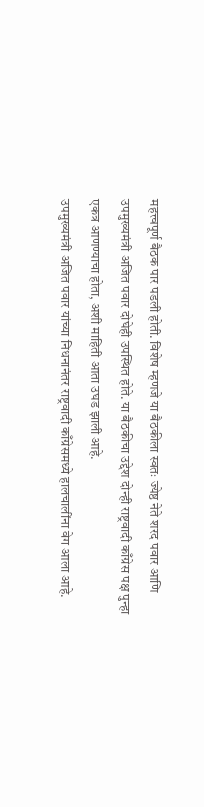महत्त्वपूर्ण बैठक पार पडली होती. विशेष म्हणजे या बैठकीला स्वतः ज्येष्ठ नेते शरद पवार आणि उपमुख्यमंत्री अजित पवार दोघेही उपस्थित होते. या बैठकीचा उद्देश दोन्ही राष्ट्रवादी काँग्रेस पक्ष पुन्हा एकत्र आणण्याचा होता, अशी माहिती आता उघड झाली आहे.
उपमुख्यमंत्री अजित पवार यांच्या निधनानंतर राष्ट्रवादी काँग्रेसमध्ये हालचालींना वेग आला आहे.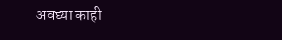अवघ्या काही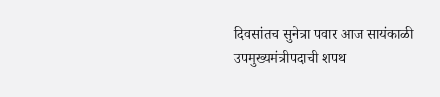दिवसांतच सुनेत्रा पवार आज सायंकाळी उपमुख्यमंत्रीपदाची शपथ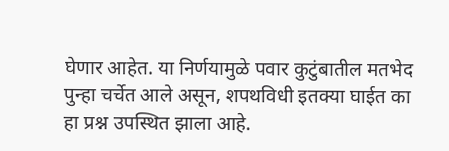घेणार आहेत. या निर्णयामुळे पवार कुटुंबातील मतभेद पुन्हा चर्चेत आले असून, शपथविधी इतक्या घाईत का हा प्रश्न उपस्थित झाला आहे.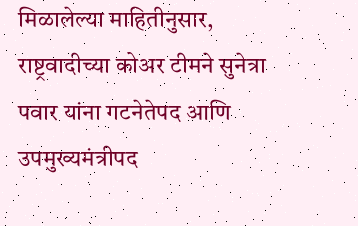मिळालेल्या माहितीनुसार, राष्ट्रवादीच्या कोअर टीमने सुनेत्रा पवार यांना गटनेतेपद आणि उपमुख्यमंत्रीपद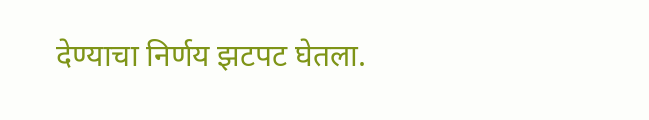देण्याचा निर्णय झटपट घेतला.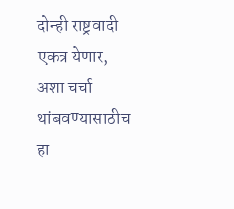दोन्ही राष्ट्रवादी एकत्र येणार, अशा चर्चा थांबवण्यासाठीच हा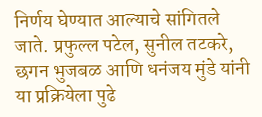निर्णय घेण्यात आल्याचे सांगितले जाते. प्रफुल्ल पटेल, सुनील तटकरे, छगन भुजबळ आणि धनंजय मुंडे यांनी या प्रक्रियेला पुढे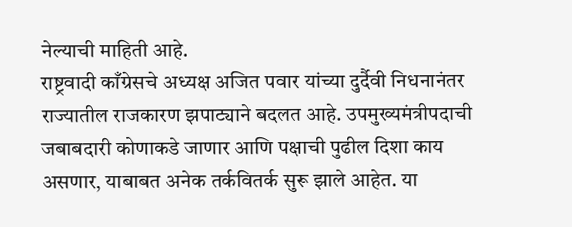नेल्याची माहिती आहे.
राष्ट्रवादी काँग्रेसचे अध्यक्ष अजित पवार यांच्या दुर्दैवी निधनानंतर राज्यातील राजकारण झपाट्याने बदलत आहे. उपमुख्यमंत्रीपदाची जबाबदारी कोणाकडे जाणार आणि पक्षाची पुढील दिशा काय असणार, याबाबत अनेक तर्कवितर्क सुरू झाले आहेत. या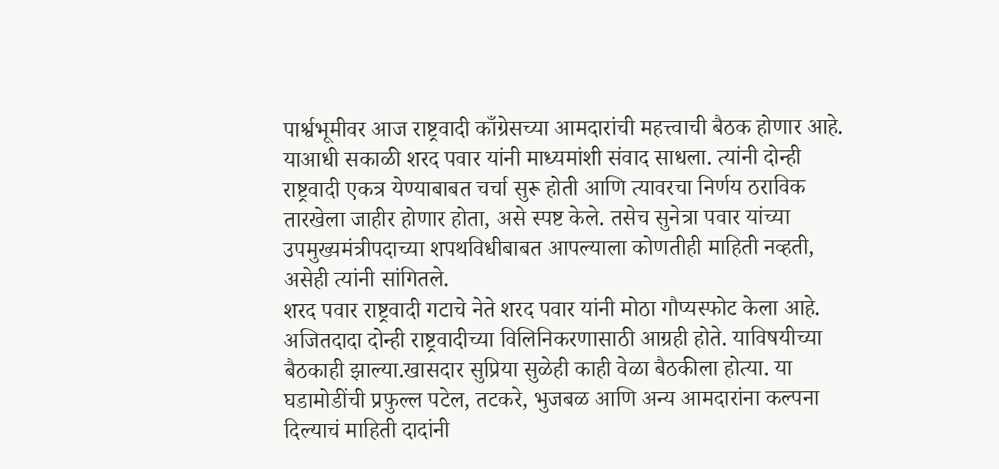पार्श्वभूमीवर आज राष्ट्रवादी काँग्रेसच्या आमदारांची महत्त्वाची बैठक होणार आहे. याआधी सकाळी शरद पवार यांनी माध्यमांशी संवाद साधला. त्यांनी दोन्ही राष्ट्रवादी एकत्र येण्याबाबत चर्चा सुरू होती आणि त्यावरचा निर्णय ठराविक तारखेला जाहीर होणार होता, असे स्पष्ट केले. तसेच सुनेत्रा पवार यांच्या उपमुख्यमंत्रीपदाच्या शपथविधीबाबत आपल्याला कोणतीही माहिती नव्हती, असेही त्यांनी सांगितले.
शरद पवार राष्ट्रवादी गटाचे नेते शरद पवार यांनी मोठा गौप्यस्फोट केला आहे. अजितदादा दोन्ही राष्ट्रवादीच्या विलिनिकरणासाठी आग्रही होते. याविषयीच्या बैठकाही झाल्या.खासदार सुप्रिया सुळेही काही वेळा बैठकीला होत्या. या घडामोडींची प्रफुल्ल पटेल, तटकरे, भुजबळ आणि अन्य आमदारांना कल्पना दिल्याचं माहिती दादांनी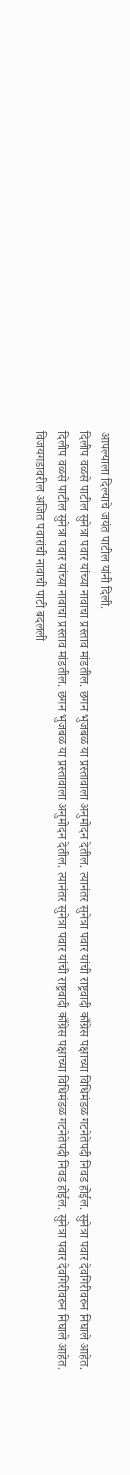आपल्याला दिल्याचे जयंत पाटील यांनी दिली.
दिलीप वळसे पाटील सुनेत्रा पवार यांच्या नावाचा प्रस्ताव मांडतील. छगन भुजबळ या प्रस्तावाला अनुमोदन देतील. त्यानंतर सुनेत्रा पवार यांची राष्ट्रवादी काँग्रेस पक्षाच्या विधिमंडळ गटनेतेपदी निवड होईल. सुनेत्रा पवार देवगिरीवरुन निघाले आहेत.
दिलीप वळसे पाटील सुनेत्रा पवार यांच्या नावाचा प्रस्ताव मांडतील. छगन भुजबळ या प्रस्तावाला अनुमोदन देतील. त्यानंतर सुनेत्रा पवार यांची राष्ट्रवादी काँग्रेस पक्षाच्या विधिमंडळ गटनेतेपदी निवड होईल. सुनेत्रा पवार देवगिरीवरुन निघाले आहेत.
विजयगडावरील अजित पवारांची नावाची पाटी बदलली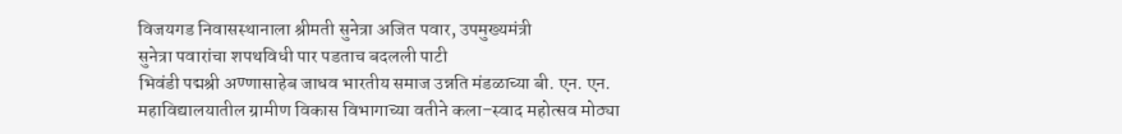विजयगड निवासस्थानाला श्रीमती सुनेत्रा अजित पवार, उपमुख्यमंत्री
सुनेत्रा पवारांचा शपथविधी पार पडताच बदलली पाटी
भिवंडी पद्मश्री अण्णासाहेब जाधव भारतीय समाज उन्नति मंडळाच्या बी. एन. एन. महाविद्यालयातील ग्रामीण विकास विभागाच्या वतीने कला–स्वाद महोत्सव मोठ्या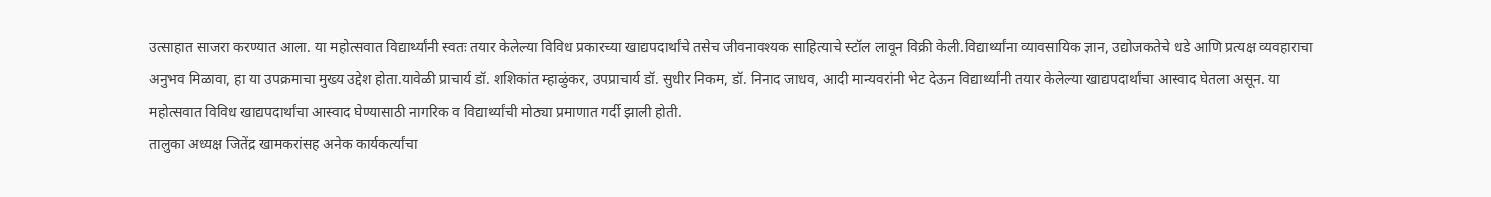उत्साहात साजरा करण्यात आला. या महोत्सवात विद्यार्थ्यांनी स्वतः तयार केलेल्या विविध प्रकारच्या खाद्यपदार्थांचे तसेच जीवनावश्यक साहित्याचे स्टॉल लावून विक्री केली.विद्यार्थ्यांना व्यावसायिक ज्ञान, उद्योजकतेचे धडे आणि प्रत्यक्ष व्यवहाराचा अनुभव मिळावा, हा या उपक्रमाचा मुख्य उद्देश होता.यावेळी प्राचार्य डॉ. शशिकांत म्हाळुंकर, उपप्राचार्य डॉ. सुधीर निकम, डॉ. निनाद जाधव, आदी मान्यवरांनी भेट देऊन विद्यार्थ्यांनी तयार केलेल्या खाद्यपदार्थांचा आस्वाद घेतला असून. या महोत्सवात विविध खाद्यपदार्थांचा आस्वाद घेण्यासाठी नागरिक व विद्यार्थ्यांची मोठ्या प्रमाणात गर्दी झाली होती.
तालुका अध्यक्ष जितेंद्र खामकरांसह अनेक कार्यकर्त्यांचा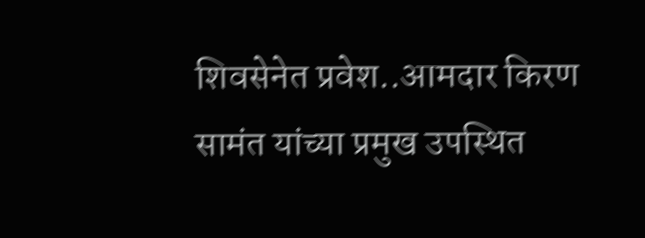शिवसेनेत प्रवेश..आमदार किरण सामंत यांच्या प्रमुख उपस्थित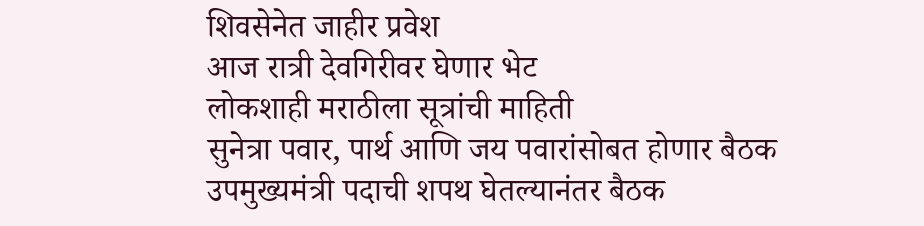शिवसेनेत जाहीर प्रवेश
आज रात्री देवगिरीवर घेणार भेट
लोकशाही मराठीला सूत्रांची माहिती
सुनेत्रा पवार, पार्थ आणि जय पवारांसोबत होणार बैठक
उपमुख्यमंत्री पदाची शपथ घेतल्यानंतर बैठक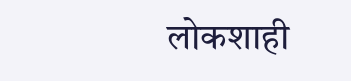लोकशाही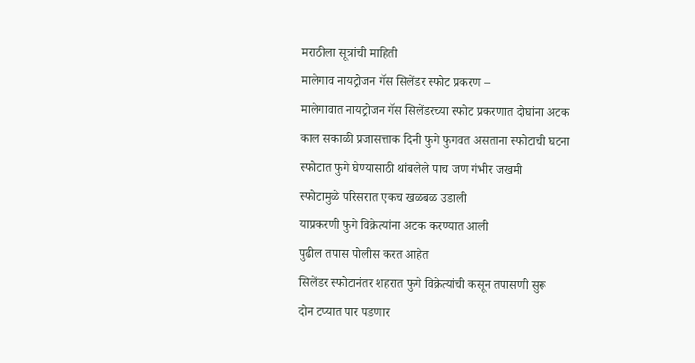मराठीला सूत्रांची माहिती
मालेगाव नायट्रोजन गॅस सिलेंडर स्फोट प्रकरण –
मालेगावात नायट्रोजन गॅस सिलेंडरच्या स्फोट प्रकरणात दोघांना अटक
काल सकाळी प्रजासत्ताक दिनी फुगे फुगवत असताना स्फोटाची घटना
स्फोटात फुगे घेण्यासाठी थांबलेले पाच जण गंभीर जखमी
स्फोटामुळे परिसरात एकच खळबळ उडाली
याप्रकरणी फुगे विक्रेत्यांना अटक करण्यात आली
पुढील तपास पोलीस करत आहेत
सिलेंडर स्फोटानंतर शहरात फुगे विक्रेत्यांची कसून तपासणी सुरू
दोन टप्यात पार पडणार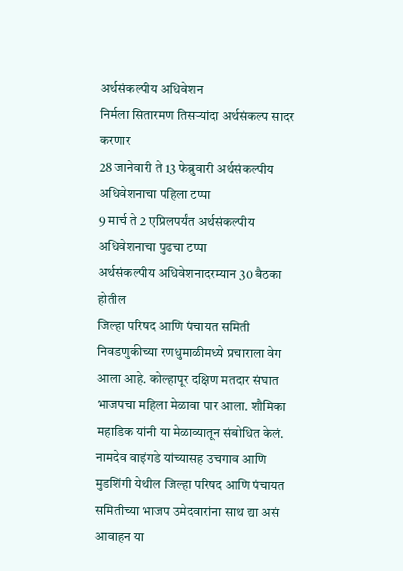अर्थसंकल्पीय अधिवेशन
निर्मला सितारमण तिसऱ्यांदा अर्थसंकल्प सादर करणार
28 जानेवारी ते 13 फेब्रुवारी अर्थसंकल्पीय अधिवेशनाचा पहिला टप्पा
9 मार्च ते 2 एप्रिलपर्यंत अर्थसंकल्पीय अधिवेशनाचा पुढचा टप्पा
अर्थसंकल्पीय अधिवेशनादरम्यान 30 बैठका होतील
जिल्हा परिषद आणि पंचायत समिती निवडणुकीच्या रणधुमाळीमध्ये प्रचाराला वेग आला आहे. कोल्हापूर दक्षिण मतदार संघात भाजपचा महिला मेळावा पार आला. शौमिका महाडिक यांनी या मेळाव्यातून संबोधित केलं. नामदेव वाइंगडे यांच्यासह उचगाव आणि मुडशिंगी येथील जिल्हा परिषद आणि पंचायत समितीच्या भाजप उमेदवारांना साथ द्या असं आवाहन या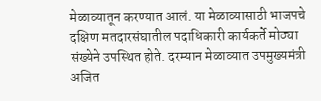मेळाव्यातून करण्यात आलं. या मेळाव्यासाठी भाजपचे दक्षिण मतदारसंघातील पदाधिकारी कार्यकर्ते मोठ्या संख्येने उपस्थित होते. दरम्यान मेळाव्यात उपमुख्यमंत्री अजित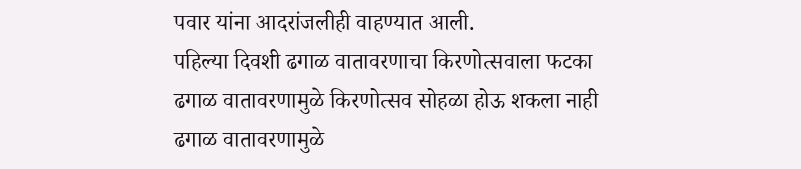पवार यांना आदरांजलीही वाहण्यात आली.
पहिल्या दिवशी ढगाळ वातावरणाचा किरणोत्सवाला फटका
ढगाळ वातावरणामुळे किरणोत्सव सोहळा होऊ शकला नाही
ढगाळ वातावरणामुळे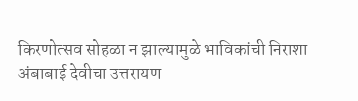किरणोत्सव सोहळा न झाल्यामुळे भाविकांची निराशा
अंबाबाई देवीचा उत्तरायण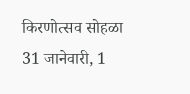किरणोत्सव सोहळा 31 जानेवारी, 1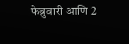फेब्रुवारी आणि 2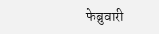फेब्रुवारी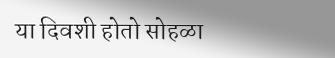या दिवशी होतो सोहळा